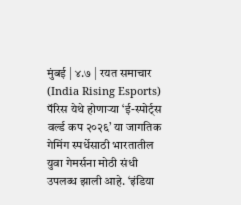मुंबई | ४.७ | रयत समाचार
(India Rising Esports) पॅरिस येथे होणाऱ्या ‘ई-स्पोर्ट्स वर्ल्ड कप २०२६’ या जागतिक गेमिंग स्पर्धेसाठी भारतातील युवा गेमर्सना मोठी संधी उपलब्ध झाली आहे. ‘इंडिया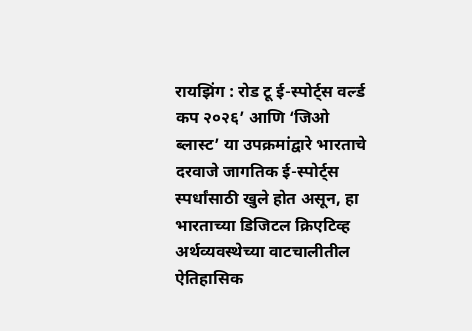रायझिंग : रोड टू ई-स्पोर्ट्स वर्ल्ड कप २०२६’ आणि ‘जिओ ब्लास्ट’ या उपक्रमांद्वारे भारताचे दरवाजे जागतिक ई-स्पोर्ट्स स्पर्धांसाठी खुले होत असून, हा भारताच्या डिजिटल क्रिएटिव्ह अर्थव्यवस्थेच्या वाटचालीतील ऐतिहासिक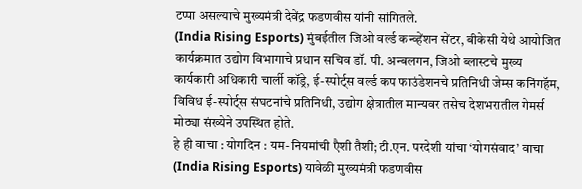टप्पा असल्याचे मुख्यमंत्री देवेंद्र फडणवीस यांनी सांगितले.
(India Rising Esports) मुंबईतील जिओ वर्ल्ड कन्व्हेंशन सेंटर, बीकेसी येथे आयोजित कार्यक्रमात उद्योग विभागाचे प्रधान सचिव डॉ. पी. अन्बलगन, जिओ ब्लास्टचे मुख्य कार्यकारी अधिकारी चार्ली कॉड्रे, ई-स्पोर्ट्स वर्ल्ड कप फाउंडेशनचे प्रतिनिधी जेम्स कनिंगहॅम, विविध ई-स्पोर्ट्स संघटनांचे प्रतिनिधी, उद्योग क्षेत्रातील मान्यवर तसेच देशभरातील गेमर्स मोठ्या संख्येने उपस्थित होते.
हे ही वाचा : योगदिन : यम-नियमांची एैशी तैशी; टी.एन. परदेशी यांचा ‘योगसंवाद’ वाचा
(India Rising Esports) यावेळी मुख्यमंत्री फडणवीस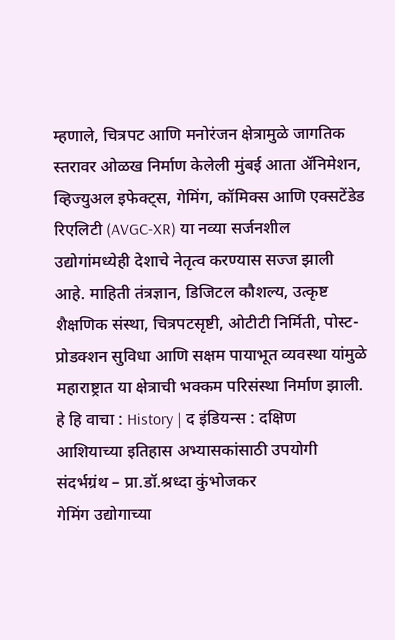म्हणाले, चित्रपट आणि मनोरंजन क्षेत्रामुळे जागतिक स्तरावर ओळख निर्माण केलेली मुंबई आता ॲनिमेशन, व्हिज्युअल इफेक्ट्स, गेमिंग, कॉमिक्स आणि एक्सटेंडेड रिएलिटी (AVGC-XR) या नव्या सर्जनशील उद्योगांमध्येही देशाचे नेतृत्व करण्यास सज्ज झाली आहे. माहिती तंत्रज्ञान, डिजिटल कौशल्य, उत्कृष्ट शैक्षणिक संस्था, चित्रपटसृष्टी, ओटीटी निर्मिती, पोस्ट-प्रोडक्शन सुविधा आणि सक्षम पायाभूत व्यवस्था यांमुळे महाराष्ट्रात या क्षेत्राची भक्कम परिसंस्था निर्माण झाली.
हे हि वाचा : History | द इंडियन्स : दक्षिण आशियाच्या इतिहास अभ्यासकांसाठी उपयोगी संदर्भग्रंथ – प्रा.डॉ.श्रध्दा कुंभोजकर
गेमिंग उद्योगाच्या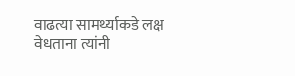वाढत्या सामर्थ्याकडे लक्ष वेधताना त्यांनी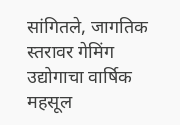सांगितले, जागतिक स्तरावर गेमिंग उद्योगाचा वार्षिक महसूल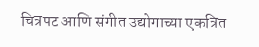चित्रपट आणि संगीत उद्योगाच्या एकत्रित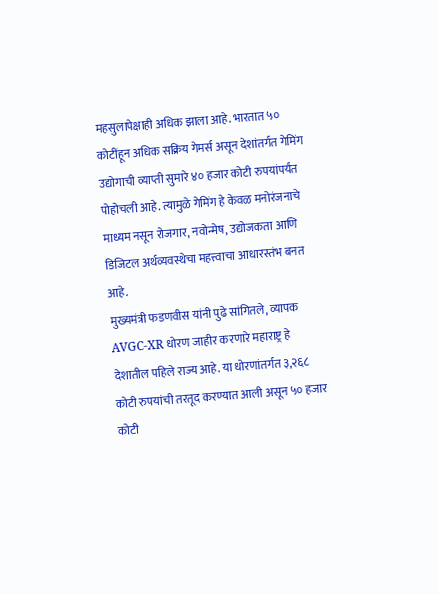महसुलापेक्षाही अधिक झाला आहे. भारतात ५० कोटींहून अधिक सक्रिय गेमर्स असून देशांतर्गत गेमिंग उद्योगाची व्याप्ती सुमारे ४० हजार कोटी रुपयांपर्यंत पोहोचली आहे. त्यामुळे गेमिंग हे केवळ मनोरंजनाचे माध्यम नसून रोजगार, नवोन्मेष, उद्योजकता आणि डिजिटल अर्थव्यवस्थेचा महत्त्वाचा आधारस्तंभ बनत आहे.
मुख्यमंत्री फडणवीस यांनी पुढे सांगितले, व्यापक AVGC-XR धोरण जाहीर करणारे महाराष्ट्र हे देशातील पहिले राज्य आहे. या धोरणांतर्गत ३,२६८ कोटी रुपयांची तरतूद करण्यात आली असून ५० हजार कोटी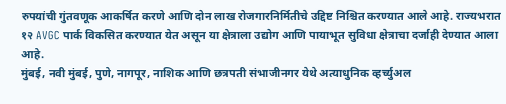रुपयांची गुंतवणूक आकर्षित करणे आणि दोन लाख रोजगारनिर्मितीचे उद्दिष्ट निश्चित करण्यात आले आहे. राज्यभरात १२ AVGC पार्क विकसित करण्यात येत असून या क्षेत्राला उद्योग आणि पायाभूत सुविधा क्षेत्राचा दर्जाही देण्यात आला आहे.
मुंबई, नवी मुंबई, पुणे, नागपूर, नाशिक आणि छत्रपती संभाजीनगर येथे अत्याधुनिक व्हर्च्युअल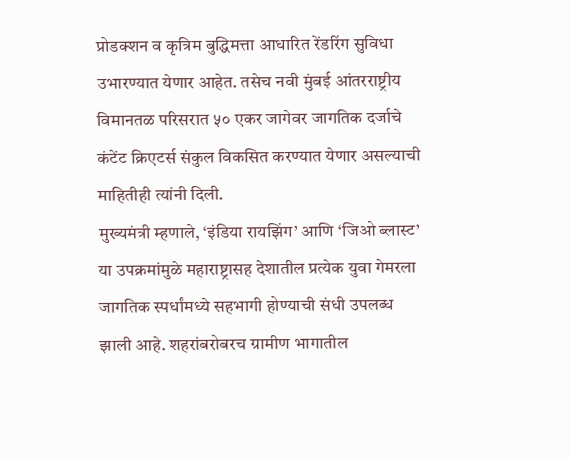प्रोडक्शन व कृत्रिम बुद्धिमत्ता आधारित रेंडरिंग सुविधा उभारण्यात येणार आहेत. तसेच नवी मुंबई आंतरराष्ट्रीय विमानतळ परिसरात ५० एकर जागेवर जागतिक दर्जाचे कंटेंट क्रिएटर्स संकुल विकसित करण्यात येणार असल्याची माहितीही त्यांनी दिली.
मुख्यमंत्री म्हणाले, ‘इंडिया रायझिंग’ आणि ‘जिओ ब्लास्ट’ या उपक्रमांमुळे महाराष्ट्रासह देशातील प्रत्येक युवा गेमरला जागतिक स्पर्धांमध्ये सहभागी होण्याची संधी उपलब्ध झाली आहे. शहरांबरोबरच ग्रामीण भागातील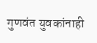गुणवंत युवकांनाही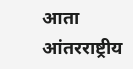आता आंतरराष्ट्रीय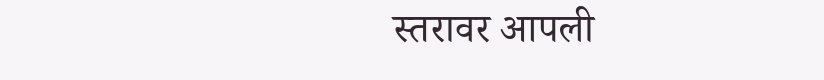स्तरावर आपली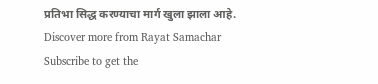प्रतिभा सिद्ध करण्याचा मार्ग खुला झाला आहे.
Discover more from Rayat Samachar
Subscribe to get the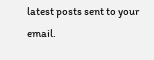latest posts sent to your email.